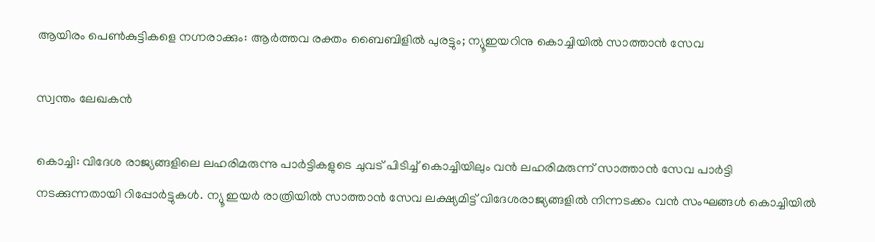ആയിരം പെൺകുട്ടികളെ നഗ്നരാക്കും: ആർത്തവ രക്തം ബൈബിളിൽ പുരട്ടും; ന്യൂഇയറിനു കൊച്ചിയിൽ സാത്താൻ സേവ

സ്വന്തം ലേഖകൻ

കൊച്ചി: വിദേശ രാജ്യങ്ങളിലെ ലഹരിമരുന്നു പാർട്ടികളുടെ ചുവട് പിടിച്ച് കൊച്ചിയിലും വൻ ലഹരിമരുന്ന് സാത്താൻ സേവ പാർട്ടി നടക്കുന്നതായി റിപ്പോർട്ടുകൾ. ന്യൂ ഇയർ രാത്രിയിൽ സാത്താൻ സേവ ലക്ഷ്യമിട്ട് വിദേശരാജ്യങ്ങളിൽ നിന്നടക്കം വൻ സംഘങ്ങൾ കൊച്ചിയിൽ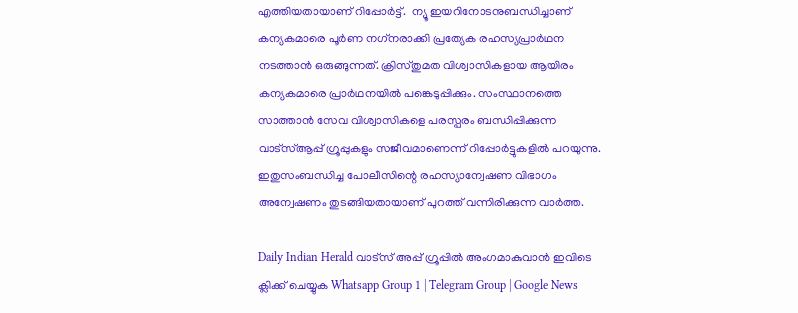എത്തിയതായാണ് റിപ്പോർട്ട്.  ന്യൂ ഇയറിനോടനുബന്ധിച്ചാണ് കന്യകമാരെ പൂർണ നഗ്‌നരാക്കി പ്രത്യേക രഹസ്യപ്രാർഥന നടത്താൻ ഒരുങ്ങുന്നത്. ക്രിസ്തുമത വിശ്വാസികളായ ആയിരം കന്യകമാരെ പ്രാർഥനയിൽ പങ്കെടുപ്പിക്കും. സംസ്ഥാനത്തെ സാത്താൻ സേവ വിശ്വാസികളെ പരസ്പരം ബന്ധിപ്പിക്കുന്ന വാട്‌സ്ആപ്പ് ഗ്രൂപ്പുകളും സജീവമാണെന്ന് റിപ്പോർട്ടുകളിൽ പറയുന്നു. ഇതുസംബന്ധിച്ച പോലീസിന്റെ രഹസ്യാന്വേഷണ വിഭാഗം അന്വേഷണം തുടങ്ങിയതായാണ് പുറത്ത് വന്നിരിക്കുന്ന വാർത്ത.

Daily Indian Herald വാട്സ് അപ്പ് ഗ്രൂപ്പിൽ അംഗമാകുവാൻ ഇവിടെ ക്ലിക്ക് ചെയ്യുക Whatsapp Group 1 | Telegram Group | Google News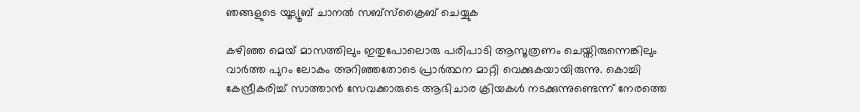ഞങ്ങളുടെ യൂട്യൂബ് ചാനൽ സബ്സ്ക്രൈബ് ചെയ്യുക

കഴിഞ്ഞ മെയ് മാസത്തിലും ഇതുപോലൊരു പരിപാടി ആസൂത്രണം ചെയ്തിരുന്നെങ്കിലും വാർത്ത പുറം ലോകം അറിഞ്ഞതോടെ പ്രാർത്ഥന മാറ്റി വെക്കുകയായിരുന്നു. കൊച്ചി കേന്ദ്രീകരിച്ച് സാത്താൻ സേവക്കാരുടെ ആഭിചാര ക്രിയകൾ നടക്കുന്നുണ്ടെന്ന് നേരത്തെ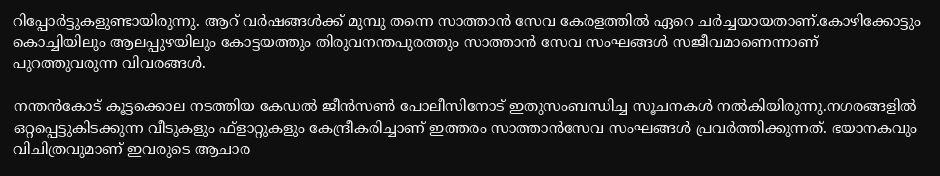റിപ്പോർട്ടുകളുണ്ടായിരുന്നു. ആറ് വർഷങ്ങൾക്ക് മുമ്പു തന്നെ സാത്താൻ സേവ കേരളത്തിൽ ഏറെ ചർച്ചയായതാണ്.കോഴിക്കോട്ടും കൊച്ചിയിലും ആലപ്പുഴയിലും കോട്ടയത്തും തിരുവനന്തപുരത്തും സാത്താൻ സേവ സംഘങ്ങൾ സജീവമാണെന്നാണ് പുറത്തുവരുന്ന വിവരങ്ങൾ.

നന്തൻകോട് കൂട്ടക്കൊല നടത്തിയ കേഡൽ ജീൻസൺ പോലീസിനോട് ഇതുസംബന്ധിച്ച സൂചനകൾ നൽകിയിരുന്നു.നഗരങ്ങളിൽ ഒറ്റപ്പെട്ടുകിടക്കുന്ന വീടുകളും ഫ്ളാറ്റുകളും കേന്ദ്രീകരിച്ചാണ് ഇത്തരം സാത്താൻസേവ സംഘങ്ങൾ പ്രവർത്തിക്കുന്നത്. ഭയാനകവും വിചിത്രവുമാണ് ഇവരുടെ ആചാര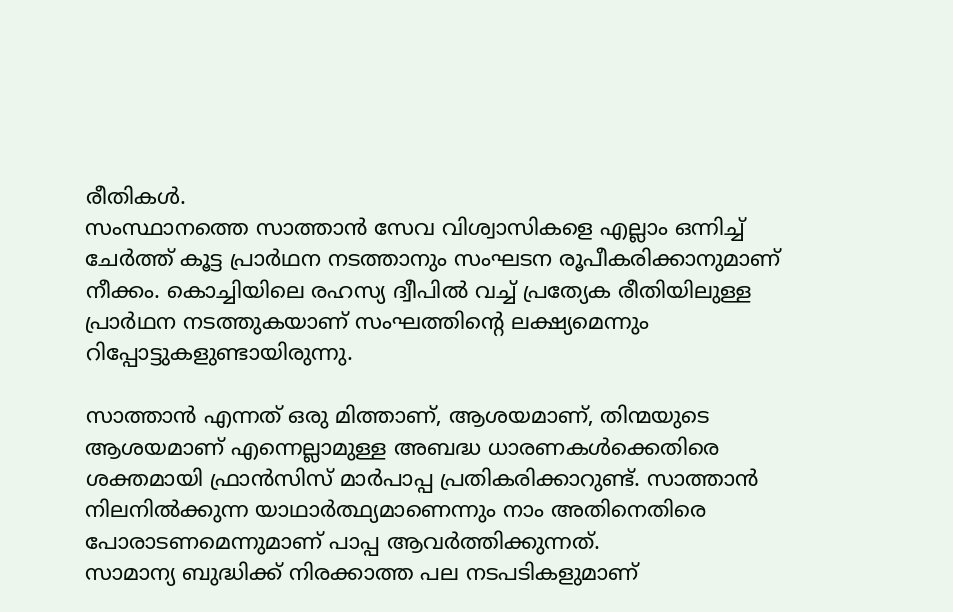രീതികൾ.
സംസ്ഥാനത്തെ സാത്താൻ സേവ വിശ്വാസികളെ എല്ലാം ഒന്നിച്ച് ചേർത്ത് കൂട്ട പ്രാർഥന നടത്താനും സംഘടന രൂപീകരിക്കാനുമാണ് നീക്കം. കൊച്ചിയിലെ രഹസ്യ ദ്വീപിൽ വച്ച് പ്രത്യേക രീതിയിലുള്ള പ്രാർഥന നടത്തുകയാണ് സംഘത്തിന്റെ ലക്ഷ്യമെന്നും റിപ്പോട്ടുകളുണ്ടായിരുന്നു.

സാത്താൻ എന്നത് ഒരു മിത്താണ്, ആശയമാണ്, തിന്മയുടെ ആശയമാണ് എന്നെല്ലാമുള്ള അബദ്ധ ധാരണകൾക്കെതിരെ ശക്തമായി ഫ്രാൻസിസ് മാർപാപ്പ പ്രതികരിക്കാറുണ്ട്. സാത്താൻ നിലനിൽക്കുന്ന യാഥാർത്ഥ്യമാണെന്നും നാം അതിനെതിരെ പോരാടണമെന്നുമാണ് പാപ്പ ആവർത്തിക്കുന്നത്.
സാമാന്യ ബുദ്ധിക്ക് നിരക്കാത്ത പല നടപടികളുമാണ്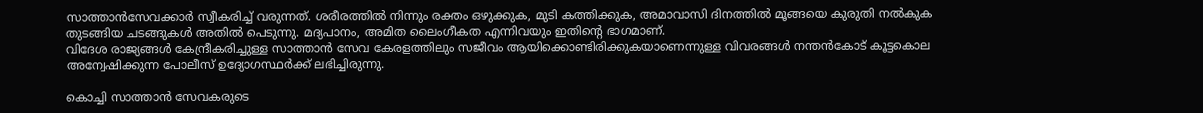സാത്താൻസേവക്കാർ സ്വീകരിച്ച് വരുന്നത്. ശരീരത്തിൽ നിന്നും രക്തം ഒഴുക്കുക, മുടി കത്തിക്കുക, അമാവാസി ദിനത്തിൽ മൂങ്ങയെ കുരുതി നൽകുക തുടങ്ങിയ ചടങ്ങുകൾ അതിൽ പെടുന്നു. മദ്യപാനം, അമിത ലൈംഗീകത എന്നിവയും ഇതിന്റെ ഭാഗമാണ്.
വിദേശ രാജ്യങ്ങൾ കേന്ദ്രീകരിച്ചുള്ള സാത്താൻ സേവ കേരളത്തിലും സജീവം ആയിക്കൊണ്ടിരിക്കുകയാണെന്നുള്ള വിവരങ്ങൾ നന്തൻകോട് കൂട്ടകൊല അന്വേഷിക്കുന്ന പോലീസ് ഉദ്യോഗസ്ഥർക്ക് ലഭിച്ചിരുന്നു.

കൊച്ചി സാത്താൻ സേവകരുടെ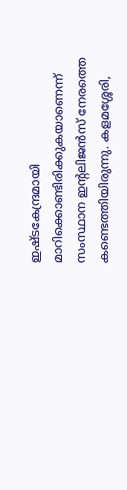ഇഷ്ടകേന്ദ്രമായി മാറിക്കൊണ്ടിരിക്കുകയാണെന്ന് സംസ്ഥാന ഇന്റലിജൻസ് നേരത്തെ കണ്ടെത്തിയിരുന്നു. കളമശ്ശേരി,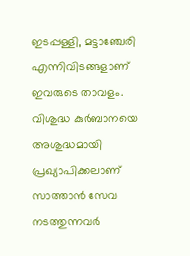ഇടപ്പള്ളി, മട്ടാഞ്ചേരി എന്നിവിടങ്ങളാണ് ഇവരുടെ താവളം.
വിശുദ്ധ കുർബാനയെ അശുദ്ധമായി പ്രഖ്യാപിക്കലാണ് സാത്താൻ സേവ നടത്തുന്നവർ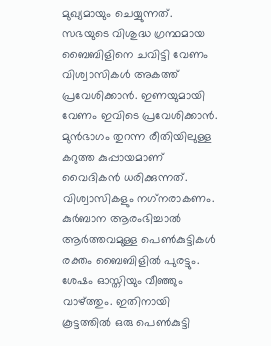മുഖ്യമായും ചെയ്യുന്നത്. സഭയുടെ വിശുദ്ധ ഗ്രന്ഥമായ ബൈബിളിനെ ചവിട്ടി വേണം വിശ്വാസികൾ അകത്ത് പ്രവേശിക്കാൻ. ഇണയുമായി വേണം ഇവിടെ പ്രവേശിക്കാൻ. മുൻഭാഗം തുറന്ന രീതിയിലുള്ള കറുത്ത കുപ്പായമാണ് വൈദികൻ ധരിക്കുന്നത്. വിശ്വാസികളും നഗ്‌നരാകണം. കുർബാന ആരംഭിച്ചാൽ ആർത്തവമുള്ള പെൺകുട്ടികൾ രക്തം ബൈബിളിൽ പുരട്ടും. ശേഷം ഓസ്തിയും വീഞ്ഞും വാഴ്ത്തും. ഇതിനായി കൂട്ടത്തിൽ ഒരു പെൺകുട്ടി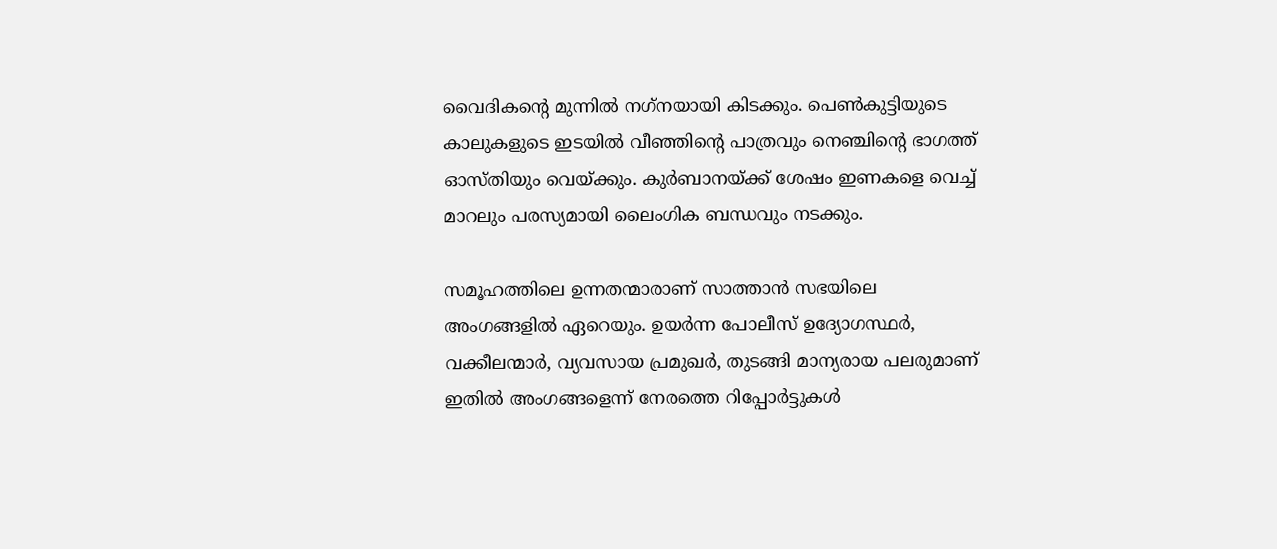വൈദികന്റെ മുന്നിൽ നഗ്‌നയായി കിടക്കും. പെൺകുട്ടിയുടെ കാലുകളുടെ ഇടയിൽ വീഞ്ഞിന്റെ പാത്രവും നെഞ്ചിന്റെ ഭാഗത്ത് ഓസ്തിയും വെയ്ക്കും. കുർബാനയ്ക്ക് ശേഷം ഇണകളെ വെച്ച് മാറലും പരസ്യമായി ലൈംഗിക ബന്ധവും നടക്കും.

സമൂഹത്തിലെ ഉന്നതന്മാരാണ് സാത്താൻ സഭയിലെ അംഗങ്ങളിൽ ഏറെയും. ഉയർന്ന പോലീസ് ഉദ്യോഗസ്ഥർ, വക്കീലന്മാർ, വ്യവസായ പ്രമുഖർ, തുടങ്ങി മാന്യരായ പലരുമാണ് ഇതിൽ അംഗങ്ങളെന്ന് നേരത്തെ റിപ്പോർട്ടുകൾ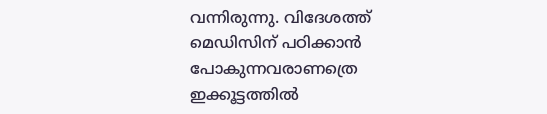വന്നിരുന്നു. വിദേശത്ത് മെഡിസിന് പഠിക്കാൻ പോകുന്നവരാണത്രെ ഇക്കൂട്ടത്തിൽ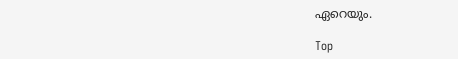ഏറെയും.

Top